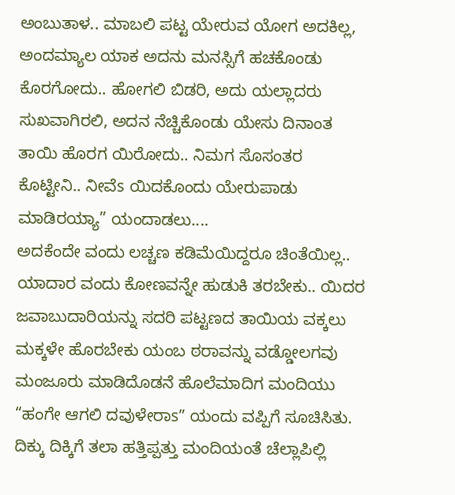ಅಂಬುತಾಳ.. ಮಾಬಲಿ ಪಟ್ಟ ಯೇರುವ ಯೋಗ ಅದಕಿಲ್ಲ, ಅಂದಮ್ಯಾಲ ಯಾಕ ಅದನು ಮನಸ್ಸಿಗೆ ಹಚಕೊಂಡು ಕೊರಗೋದು.. ಹೋಗಲಿ ಬಿಡರಿ, ಅದು ಯಲ್ಲಾದರು ಸುಖವಾಗಿರಲಿ, ಅದನ ನೆಚ್ಚಿಕೊಂಡು ಯೇಸು ದಿನಾಂತ ತಾಯಿ ಹೊರಗ ಯಿರೋದು.. ನಿಮಗ ಸೊಸಂತರ ಕೊಟ್ಟೀನಿ.. ನೀವೆs ಯಿದಕೊಂದು ಯೇರುಪಾಡು ಮಾಡಿರಯ್ಯಾ” ಯಂದಾಡಲು....
ಅದಕೆಂದೇ ವಂದು ಲಚ್ಚಣ ಕಡಿಮೆಯಿದ್ದರೂ ಚಿಂತೆಯಿಲ್ಲ.. ಯಾದಾರ ವಂದು ಕೋಣವನ್ನೇ ಹುಡುಕಿ ತರಬೇಕು.. ಯಿದರ ಜವಾಬುದಾರಿಯನ್ನು ಸದರಿ ಪಟ್ಟಣದ ತಾಯಿಯ ವಕ್ಕಲು ಮಕ್ಕಳೇ ಹೊರಬೇಕು ಯಂಬ ಠರಾವನ್ನು ವಡ್ಡೋಲಗವು ಮಂಜೂರು ಮಾಡಿದೊಡನೆ ಹೊಲೆಮಾದಿಗ ಮಂದಿಯು “ಹಂಗೇ ಆಗಲಿ ದವುಳೇರಾs” ಯಂದು ವಪ್ಪಿಗೆ ಸೂಚಿಸಿತು.
ದಿಕ್ಕು ದಿಕ್ಕಿಗೆ ತಲಾ ಹತ್ತಿಪ್ಪತ್ತು ಮಂದಿಯಂತೆ ಚೆಲ್ಲಾಪಿಲ್ಲಿ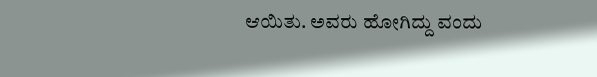ಆಯಿತು. ಅವರು ಹೋಗಿದ್ದು ವಂದು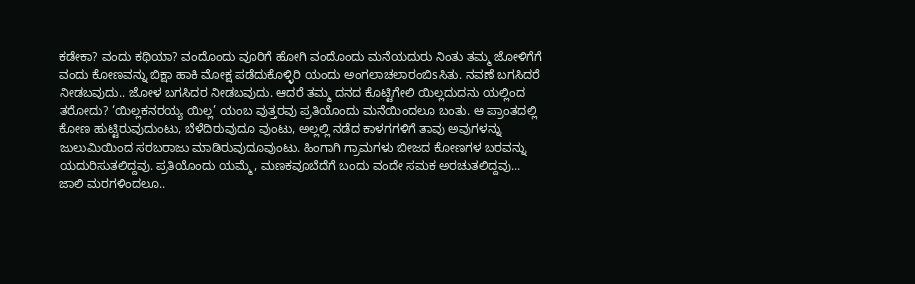ಕಡೇಕಾ? ವಂದು ಕಥಿಯಾ? ವಂದೊಂದು ವೂರಿಗೆ ಹೋಗಿ ವಂದೊಂದು ಮನೆಯದುರು ನಿಂತು ತಮ್ಮ ಜೋಳಿಗೆಗೆ ವಂದು ಕೋಣವನ್ನು ಬಿಕ್ಷಾ ಹಾಕಿ ಮೋಕ್ಷ ಪಡೆದುಕೊಳ್ಳಿರಿ ಯಂದು ಅಂಗಲಾಚಲಾರಂಬಿsಸಿತು. ನವಣೆ ಬಗಸಿದರೆ ನೀಡಬವುದು.. ಜೋಳ ಬಗಸಿದರ ನೀಡಬವುದು. ಆದರೆ ತಮ್ಮ ದನದ ಕೊಟ್ಟಿಗೇಲಿ ಯಿಲ್ಲದುದನು ಯಲ್ಲಿಂದ ತರೋದು? ‘ಯಿಲ್ಲಕನರಯ್ಯ ಯಿಲ್ಲ’ ಯಂಬ ವುತ್ತರವು ಪ್ರತಿಯೊಂದು ಮನೆಯಿಂದಲೂ ಬಂತು. ಆ ಪ್ರಾಂತದಲ್ಲಿ ಕೋಣ ಹುಟ್ಟಿರುವುದುಂಟು, ಬೆಳೆದಿರುವುದೂ ವುಂಟು, ಅಲ್ಲಲ್ಲಿ ನಡೆದ ಕಾಳಗಗಳಿಗೆ ತಾವು ಅವುಗಳನ್ನು ಜುಲುಮಿಯಿಂದ ಸರಬರಾಜು ಮಾಡಿರುವುದೂವುಂಟು. ಹಿಂಗಾಗಿ ಗ್ರಾಮಗಳು ಬೀಜದ ಕೋಣಗಳ ಬರವನ್ನು ಯದುರಿಸುತಲಿದ್ದವು. ಪ್ರತಿಯೊಂದು ಯಮ್ಮೆ, ಮಣಕವೂಬೆದೆಗೆ ಬಂದು ವಂದೇ ಸಮಕ ಅರಚುತಲಿದ್ದವು...
ಜಾಲಿ ಮರಗಳಿಂದಲೂ..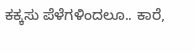ಕಕ್ಕಸು ಪೆಳೆಗಳಿಂದಲೂ.. ಕಾರೆ,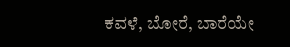ಕವಳೆ, ಬೋರೆ, ಬಾರೆಯೇ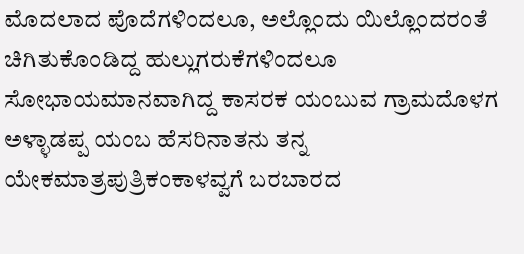ಮೊದಲಾದ ಪೊದೆಗಳಿಂದಲೂ, ಅಲ್ಲೊಂದು ಯಿಲ್ಲೊಂದರಂತೆ ಚಿಗಿತುಕೊಂಡಿದ್ದ ಹುಲ್ಲುಗರುಕೆಗಳಿಂದಲೂ ಸೋಭಾಯಮಾನವಾಗಿದ್ದ ಕಾಸರಕ ಯಂಬುವ ಗ್ರಾಮದೊಳಗ ಅಳ್ಳಾಡಪ್ಪ ಯಂಬ ಹೆಸರಿನಾತನು ತನ್ನ ಯೇಕಮಾತ್ರಪುತ್ರಿಕಂಕಾಳವ್ವಗೆ ಬರಬಾರದ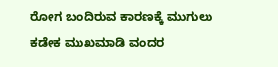ರೋಗ ಬಂದಿರುವ ಕಾರಣಕ್ಕೆ ಮುಗುಲು ಕಡೇಕ ಮುಖಮಾಡಿ ವಂದರ